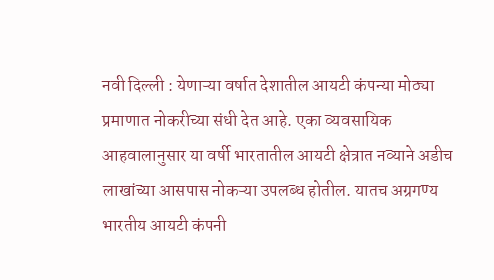नवी दिल्ली : येणाऱ्या वर्षात देशातील आयटी कंपन्या मोठ्या प्रमाणात नोकरीच्या संधी देत आहे. एका व्यवसायिक आहवालानुसार या वर्षी भारतातील आयटी क्षेत्रात नव्याने अडीच लाखांच्या आसपास नोकऱ्या उपलब्ध होतील. यातच अग्रगण्य भारतीय आयटी कंपनी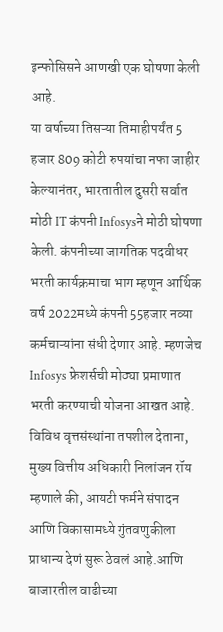इन्फोसिसने आणखी एक घोषणा केली आहे.
या वर्षाच्या तिसऱ्या तिमाहीपर्यंत 5 हजार 809 कोटी रुपयांचा नफा जाहीर केल्यानंतर, भारतातील दुसरी सर्वात मोठी IT कंपनी Infosysने मोठी घोषणा केली. कंपनीच्या जागतिक पदवीधर भरती कार्यक्रमाचा भाग म्हणून आर्थिक वर्ष 2022मध्ये कंपनी 55हजार नव्या कर्मचाऱ्यांना संधी देणार आहे. म्हणजेच Infosys फ्रेशर्सची मोठ्या प्रमाणात भरती करण्याची योजना आखत आहे.
विविध वृत्तसंस्थांना तपशील देताना, मुख्य वित्तीय अधिकारी निलांजन रॉय म्हणाले की, आयटी फर्मने संपादन आणि विकासामध्ये गुंतवणुकीला प्राधान्य देणं सुरू ठेवलं आहे.आणि बाजारतील वाढीच्या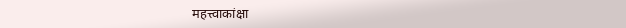महत्त्वाकांक्षा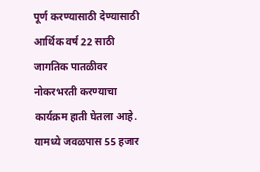पूर्ण करण्यासाठी देण्यासाठी आर्थिक वर्ष 22 साठी जागतिक पातळीवर नोकरभरती करण्याचा कार्यक्रम हाती घेतला आहे. यामध्ये जवळपास 55 हजार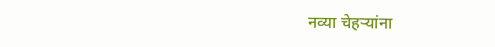नव्या चेहऱ्यांना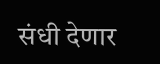संधी देणार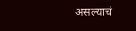असल्याचं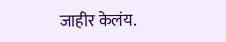जाहीर केलंय.